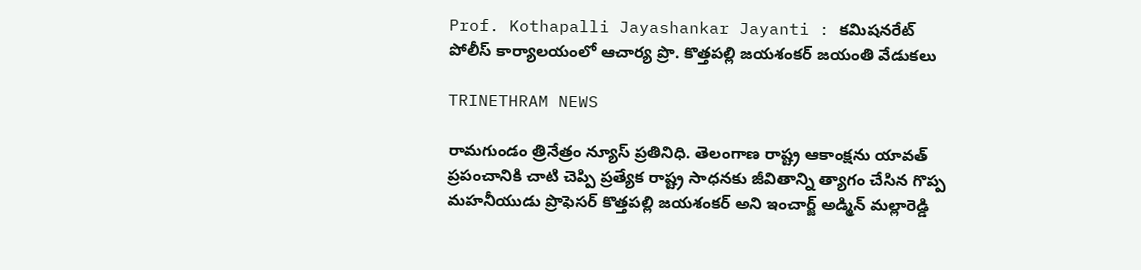Prof. Kothapalli Jayashankar Jayanti : కమిషనరేట్ పోలీస్ కార్యాలయంలో ఆచార్య ప్రొ. కొత్తపల్లి జయశంకర్ జయంతి వేడుకలు

TRINETHRAM NEWS

రామగుండం త్రినేత్రం న్యూస్ ప్రతినిధి. తెలంగాణ రాష్ట్ర ఆకాంక్షను యావత్ ప్రపంచానికి చాటి చెప్పి ప్రత్యేక రాష్ట్ర సాధనకు జీవితాన్ని త్యాగం చేసిన గొప్ప మహనీయుడు ప్రొఫెసర్ కొత్తపల్లి జయశంకర్ అని ఇంచార్జ్ అడ్మిన్ మల్లారెడ్డి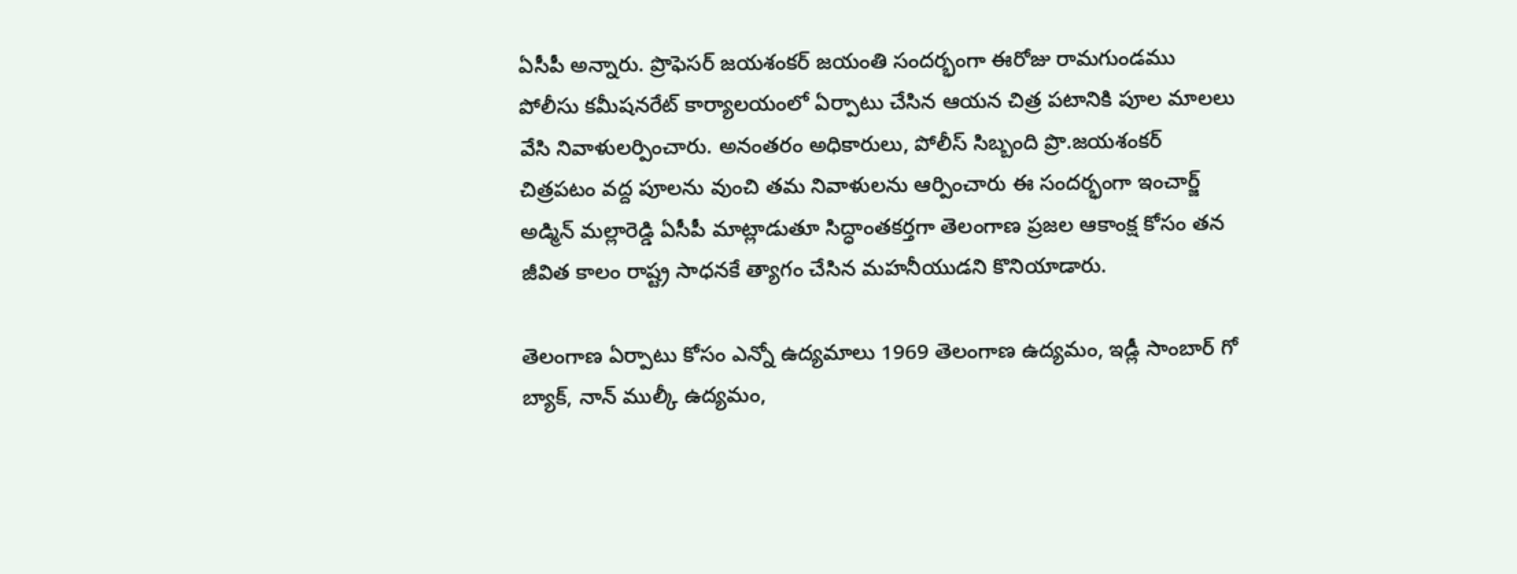ఏసీపీ అన్నారు. ప్రొఫెసర్ జయశంకర్ జయంతి సందర్భంగా ఈరోజు రామగుండము పోలీసు కమీషనరేట్ కార్యాలయంలో ఏర్పాటు చేసిన ఆయన చిత్ర పటానికి పూల మాలలు వేసి నివాళులర్పించారు. అనంతరం అధికారులు, పోలీస్ సిబ్బంది ప్రొ.జయశంకర్ చిత్రపటం వద్ద పూలను వుంచి తమ నివాళులను ఆర్పించారు ఈ సందర్భంగా ఇంచార్జ్ అడ్మిన్ మల్లారెడ్డి ఏసీపీ మాట్లాడుతూ సిద్ధాంతకర్తగా తెలంగాణ ప్రజల ఆకాంక్ష కోసం తన జీవిత కాలం రాష్ట్ర సాధనకే త్యాగం చేసిన మహనీయుడని కొనియాడారు.

తెలంగాణ ఏర్పాటు కోసం ఎన్నో ఉద్యమాలు 1969 తెలంగాణ ఉద్యమం, ఇడ్లీ సాంబార్ గో బ్యాక్, నాన్ ముల్కీ ఉద్యమం,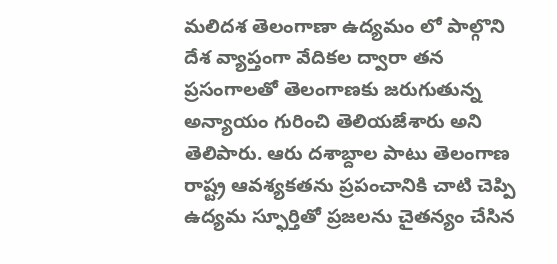మలిదశ తెలంగాణా ఉద్యమం లో పాల్గొని దేశ వ్యాప్తంగా వేదికల ద్వారా తన ప్రసంగాలతో తెలంగాణకు జరుగుతున్న అన్యాయం గురించి తెలియజేశారు అని తెలిపారు. ఆరు దశాబ్దాల పాటు తెలంగాణ రాష్ట్ర ఆవశ్యకతను ప్రపంచానికి చాటి చెప్పి ఉద్యమ స్ఫూర్తితో ప్రజలను చైతన్యం చేసిన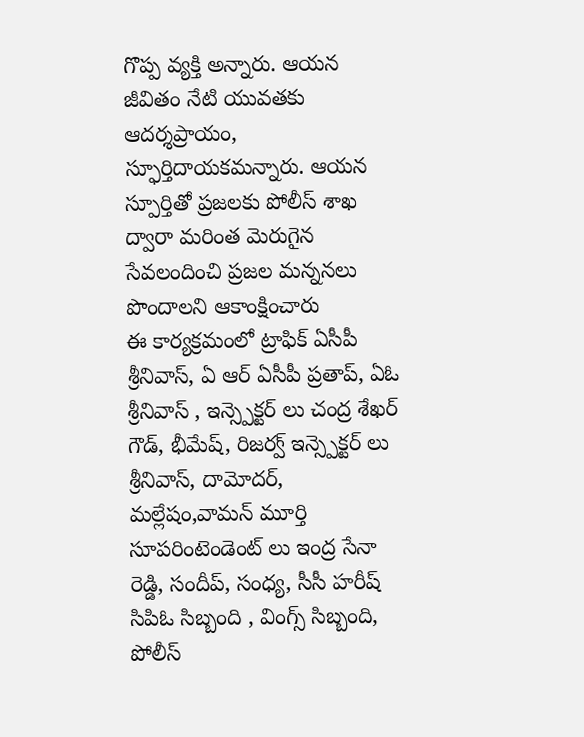గొప్ప వ్యక్తి అన్నారు. ఆయన జీవితం నేటి యువ‌త‌కు ఆద‌ర్శప్రాయం, స్ఫూర్తిదాయకమన్నారు. ఆయన స్పూర్తితో ప్రజలకు పోలీస్ శాఖ ద్వారా మరింత మెరుగైన సేవలందించి ప్రజల మన్ననలు పొందాలని ఆకాంక్షించారు
ఈ కార్యక్రమంలో ట్రాఫిక్ ఏసీపీ శ్రీనివాస్, ఏ ఆర్ ఏసీపీ ప్రతాప్, ఏఓ శ్రీనివాస్ , ఇన్స్పెక్టర్ లు చంద్ర శేఖర్ గౌడ్, భీమేష్, రిజర్వ్ ఇన్స్పెక్టర్ లు శ్రీనివాస్, దామోదర్, మల్లేషం,వామన్ మూర్తి సూపరింటెండెంట్ లు ఇంద్ర సేనా రెడ్డి, సందీప్, సంధ్య, సీసీ హరీష్ సిపిఓ సిబ్బంది , వింగ్స్ సిబ్బంది, పోలీస్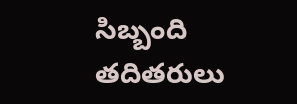సిబ్బంది తదితరులు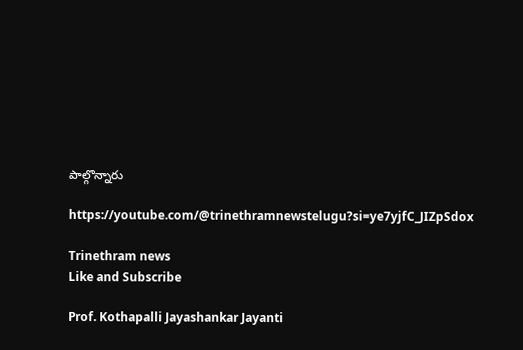పాల్గొన్నారు

https://youtube.com/@trinethramnewstelugu?si=ye7yjfC_JIZpSdox

Trinethram news
Like and Subscribe

Prof. Kothapalli Jayashankar Jayanti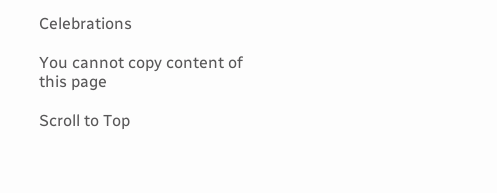Celebrations

You cannot copy content of this page

Scroll to Top